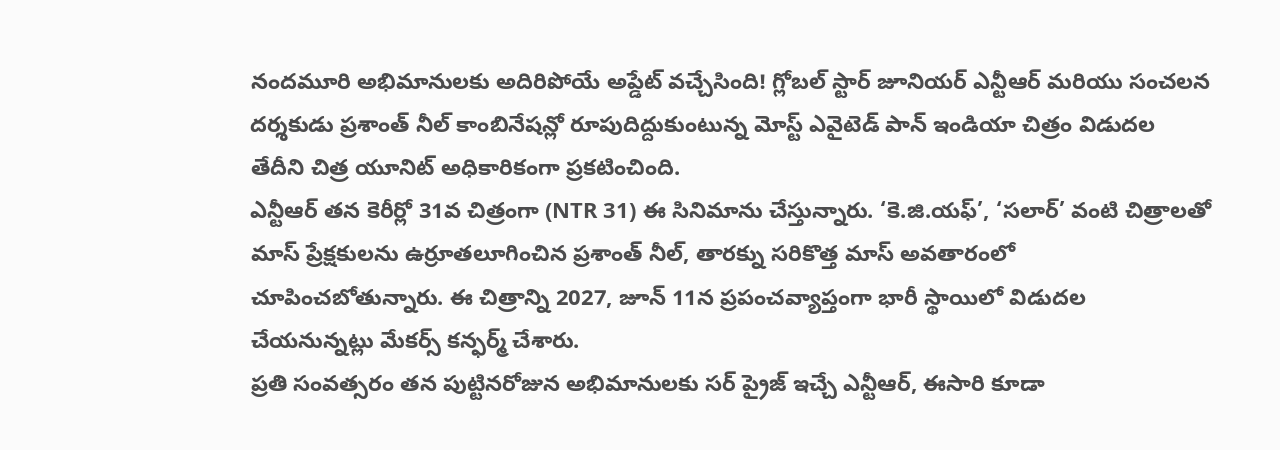నందమూరి అభిమానులకు అదిరిపోయే అప్డేట్ వచ్చేసింది! గ్లోబల్ స్టార్ జూనియర్ ఎన్టీఆర్ మరియు సంచలన దర్శకుడు ప్రశాంత్ నీల్ కాంబినేషన్లో రూపుదిద్దుకుంటున్న మోస్ట్ ఎవైటెడ్ పాన్ ఇండియా చిత్రం విడుదల తేదీని చిత్ర యూనిట్ అధికారికంగా ప్రకటించింది.
ఎన్టీఆర్ తన కెరీర్లో 31వ చిత్రంగా (NTR 31) ఈ సినిమాను చేస్తున్నారు. ‘కె.జి.యఫ్’, ‘సలార్’ వంటి చిత్రాలతో మాస్ ప్రేక్షకులను ఉర్రూతలూగించిన ప్రశాంత్ నీల్, తారక్ను సరికొత్త మాస్ అవతారంలో చూపించబోతున్నారు. ఈ చిత్రాన్ని 2027, జూన్ 11న ప్రపంచవ్యాప్తంగా భారీ స్థాయిలో విడుదల చేయనున్నట్లు మేకర్స్ కన్ఫర్మ్ చేశారు.
ప్రతి సంవత్సరం తన పుట్టినరోజున అభిమానులకు సర్ ప్రైజ్ ఇచ్చే ఎన్టీఆర్, ఈసారి కూడా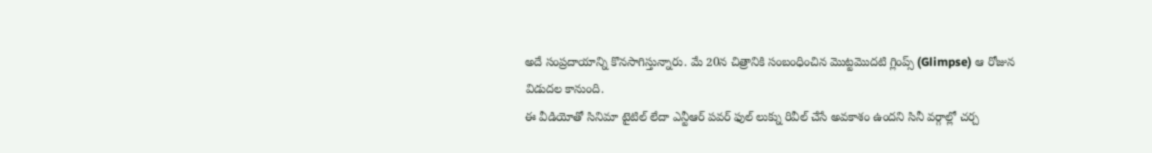అదే సంప్రదాయాన్ని కొనసాగిస్తున్నారు. మే 20న చిత్రానికి సంబంధించిన మొట్టమొదటి గ్లింప్స్ (Glimpse) ఆ రోజున విడుదల కానుంది.
ఈ వీడియోతో సినిమా టైటిల్ లేదా ఎన్టీఆర్ పవర్ ఫుల్ లుక్ను రివీల్ చేసే అవకాశం ఉందని సినీ వర్గాల్లో చర్చ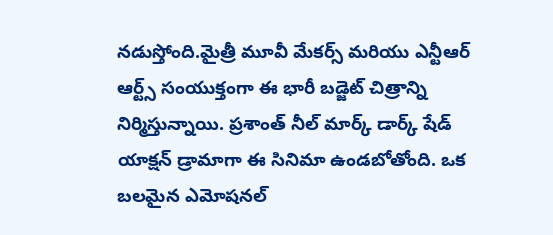నడుస్తోంది.మైత్రీ మూవీ మేకర్స్ మరియు ఎన్టీఆర్ ఆర్ట్స్ సంయుక్తంగా ఈ భారీ బడ్జెట్ చిత్రాన్ని నిర్మిస్తున్నాయి. ప్రశాంత్ నీల్ మార్క్ డార్క్ షేడ్ యాక్షన్ డ్రామాగా ఈ సినిమా ఉండబోతోంది. ఒక బలమైన ఎమోషనల్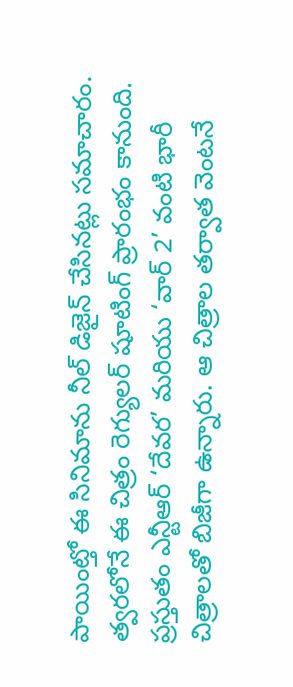పాయింట్తో ఈ సినిమాను నీల్ డిజైన్ చేసినట్లు సమాచారం. త్వరలోనే ఈ చిత్రం రెగ్యులర్ షూటింగ్ ప్రారంభం కానుంది.
ప్రస్తుతం ఎన్టీఆర్ ‘దేవర’ మరియు ‘వార్ 2’ వంటి భారీ చిత్రాలతో బిజీగా ఉన్నారు. ఆ చిత్రాల తర్వాత వెంటనే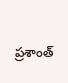ప్రశాంత్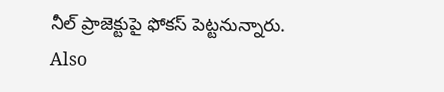నీల్ ప్రాజెక్టుపై ఫోకస్ పెట్టనున్నారు.
Also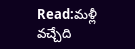Read:మళ్లీ వచ్చేది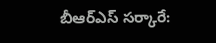బీఆర్ఎస్ సర్కారే: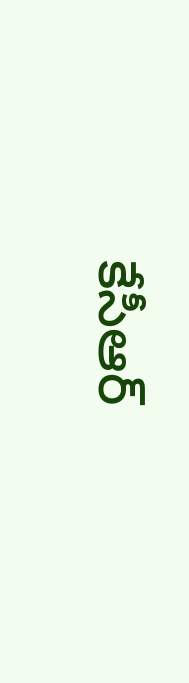కేసీఆర్